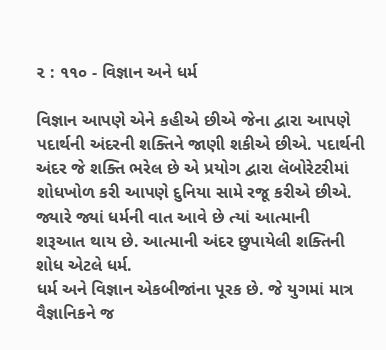૨ : ૧૧૦ - વિજ્ઞાન અને ધર્મ

વિજ્ઞાન આપણે એને કહીએ છીએ જેના દ્વારા આપણે
પદાર્થની અંદરની શક્તિને જાણી શકીએ છીએ. પદાર્થની
અંદર જે શક્તિ ભરેલ છે એ પ્રયોગ દ્વારા લૅબોરેટરીમાં
શોધખોળ કરી આપણે દુનિયા સામે રજૂ કરીએ છીએ.
જ્યારે જ્યાં ધર્મની વાત આવે છે ત્યાં આત્માની
શરૂઆત થાય છે. આત્માની અંદર છુપાયેલી શક્તિની
શોધ એટલે ધર્મ.
ધર્મ અને વિજ્ઞાન એકબીજાંના પૂરક છે. જે યુગમાં માત્ર
વૈજ્ઞાનિકને જ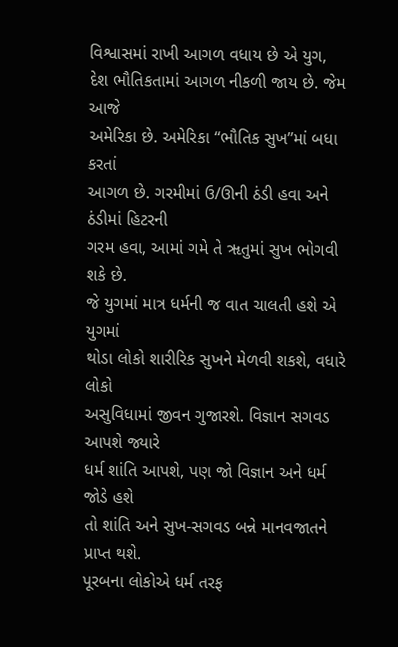વિશ્વાસમાં રાખી આગળ વધાય છે એ યુગ,
દેશ ભૌતિકતામાં આગળ નીકળી જાય છે. જેમ આજે
અમેરિકા છે. અમેરિકા ‘‘ભૌતિક સુખ’’માં બધા કરતાં
આગળ છે. ગરમીમાં ઉ/ઊની ઠંડી હવા અને ઠંડીમાં હિટરની
ગરમ હવા, આમાં ગમે તે ૠતુમાં સુખ ભોગવી શકે છે.
જે યુગમાં માત્ર ધર્મની જ વાત ચાલતી હશે એ યુગમાં
થોડા લોકો શારીરિક સુખને મેળવી શકશે, વધારે લોકો
અસુવિધામાં જીવન ગુજારશે. વિજ્ઞાન સગવડ આપશે જ્યારે
ધર્મ શાંતિ આપશે, પણ જો વિજ્ઞાન અને ધર્મ જોડે હશે
તો શાંતિ અને સુખ-સગવડ બન્ને માનવજાતને પ્રાપ્ત થશે.
પૂરબના લોકોએ ધર્મ તરફ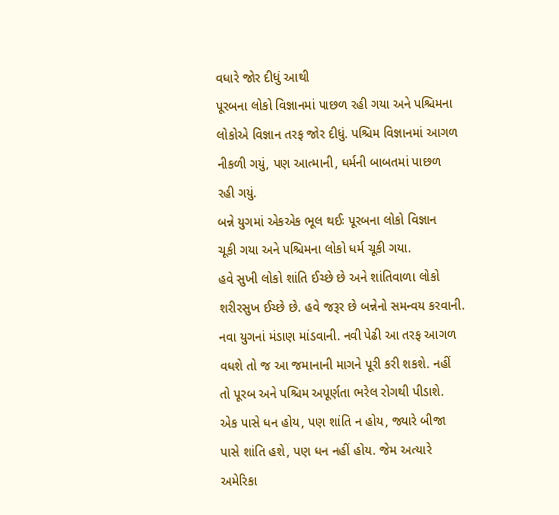વધારે જોર દીધું આથી
પૂરબના લોકો વિજ્ઞાનમાં પાછળ રહી ગયા અને પશ્ચિમના
લોકોએ વિજ્ઞાન તરફ જોર દીધું. પશ્ચિમ વિજ્ઞાનમાં આગળ
નીકળી ગયું, પણ આત્માની, ધર્મની બાબતમાં પાછળ
રહી ગયું.
બન્ને યુગમાં એકએક ભૂલ થઈઃ પૂરબના લોકો વિજ્ઞાન
ચૂકી ગયા અને પશ્ચિમના લોકો ધર્મ ચૂકી ગયા.
હવે સુખી લોકો શાંતિ ઈચ્છે છે અને શાંતિવાળા લોકો
શરીરસુખ ઈચ્છે છે. હવે જરૂર છે બન્નેનો સમન્વય કરવાની.
નવા યુગનાં મંડાણ માંડવાની. નવી પેઢી આ તરફ આગળ
વધશે તો જ આ જમાનાની માગને પૂરી કરી શકશે. નહીં
તો પૂરબ અને પશ્ચિમ અપૂર્ણતા ભરેલ રોગથી પીડાશે.
એક પાસે ધન હોય, પણ શાંતિ ન હોય, જ્યારે બીજા
પાસે શાંતિ હશે, પણ ધન નહીં હોય. જેમ અત્યારે
અમેરિકા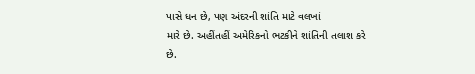પાસે ધન છે, પણ અંદરની શાંતિ માટે વલખાં
મારે છે. અહીંતહીં અમેરિકનો ભટકીને શાંતિની તલાશ કરે
છે.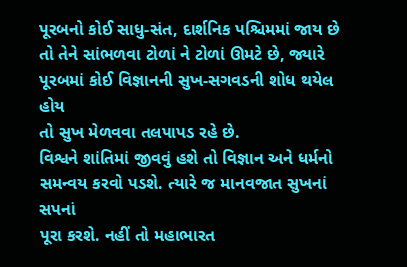પૂરબનો કોઈ સાધુ-સંત, દાર્શનિક પશ્ચિમમાં જાય છે
તો તેને સાંભળવા ટોળાં ને ટોળાં ઊમટે છે, જ્યારે
પૂરબમાં કોઈ વિજ્ઞાનની સુખ-સગવડની શોધ થયેલ હોય
તો સુખ મેળવવા તલપાપડ રહે છે.
વિશ્વને શાંતિમાં જીવવું હશે તો વિજ્ઞાન અને ધર્મનો
સમન્વય કરવો પડશે. ત્યારે જ માનવજાત સુખનાં સપનાં
પૂરા કરશે. નહીં તો મહાભારત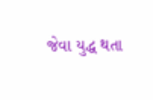જેવા યુદ્ધ થતા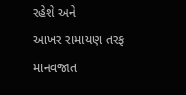રહેશે અને
આખર રામાયણ તરફ માનવજાત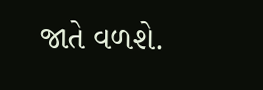જાતે વળશે.